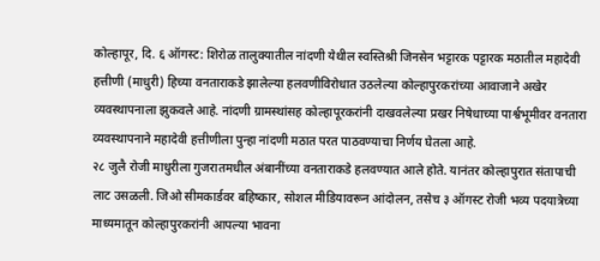कोल्हापूर, दि. ६ ऑगस्ट: शिरोळ तालुक्यातील नांदणी येथील स्वस्तिश्री जिनसेन भट्टारक पट्टारक मठातील महादेवी हत्तीणी (माधुरी) हिच्या वनताराकडे झालेल्या हलवणीविरोधात उठलेल्या कोल्हापुरकरांच्या आवाजाने अखेर व्यवस्थापनाला झुकवले आहे. नांदणी ग्रामस्थांसह कोल्हापूरकरांनी दाखवलेल्या प्रखर निषेधाच्या पार्श्वभूमीवर वनतारा व्यवस्थापनाने महादेवी हत्तीणीला पुन्हा नांदणी मठात परत पाठवण्याचा निर्णय घेतला आहे.
२८ जुलै रोजी माधुरीला गुजरातमधील अंबानींच्या वनताराकडे हलवण्यात आले होते. यानंतर कोल्हापुरात संतापाची लाट उसळली. जिओ सीमकार्डवर बहिष्कार, सोशल मीडियावरून आंदोलन, तसेच ३ ऑगस्ट रोजी भव्य पदयात्रेच्या माध्यमातून कोल्हापुरकरांनी आपल्या भावना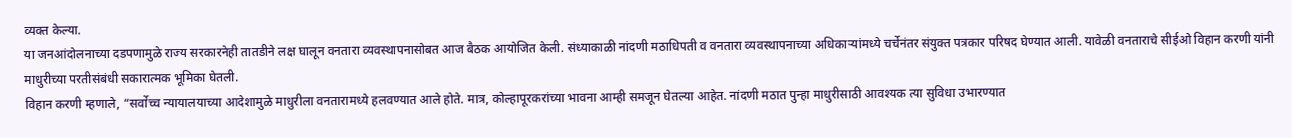व्यक्त केल्या.
या जनआंदोलनाच्या दडपणामुळे राज्य सरकारनेही तातडीने लक्ष घालून वनतारा व्यवस्थापनासोबत आज बैठक आयोजित केली. संध्याकाळी नांदणी मठाधिपती व वनतारा व्यवस्थापनाच्या अधिकाऱ्यांमध्ये चर्चेनंतर संयुक्त पत्रकार परिषद घेण्यात आली. यावेळी वनताराचे सीईओ विहान करणी यांनी माधुरीच्या परतीसंबंधी सकारात्मक भूमिका घेतली.
विहान करणी म्हणाले, “सर्वोच्च न्यायालयाच्या आदेशामुळे माधुरीला वनतारामध्ये हलवण्यात आले होते. मात्र, कोल्हापूरकरांच्या भावना आम्ही समजून घेतल्या आहेत. नांदणी मठात पुन्हा माधुरीसाठी आवश्यक त्या सुविधा उभारण्यात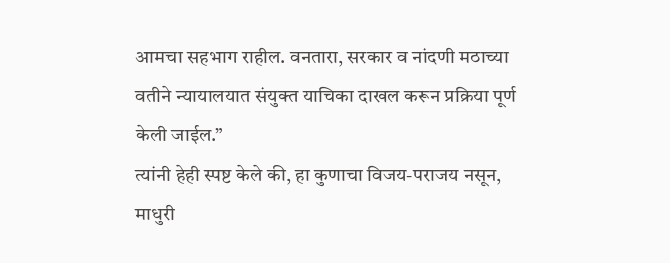आमचा सहभाग राहील. वनतारा, सरकार व नांदणी मठाच्या वतीने न्यायालयात संयुक्त याचिका दाखल करून प्रक्रिया पूर्ण केली जाईल.”
त्यांनी हेही स्पष्ट केले की, हा कुणाचा विजय-पराजय नसून, माधुरी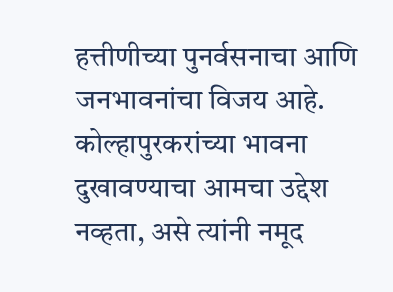हत्तीणीच्या पुनर्वसनाचा आणि जनभावनांचा विजय आहे. कोल्हापुरकरांच्या भावना दुखावण्याचा आमचा उद्देश नव्हता, असे त्यांनी नमूद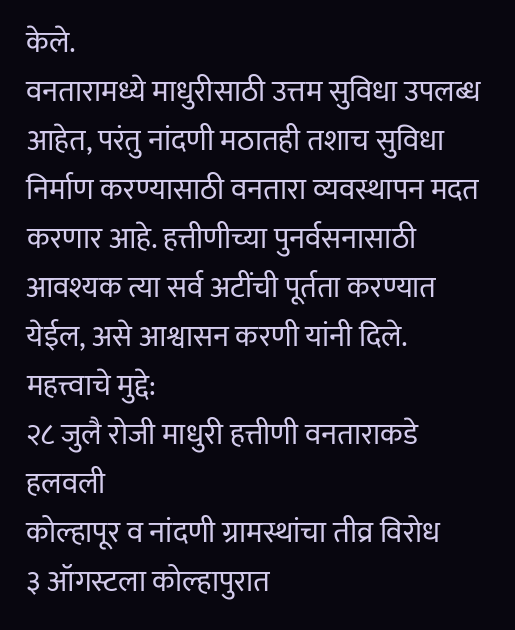केले.
वनतारामध्ये माधुरीसाठी उत्तम सुविधा उपलब्ध आहेत, परंतु नांदणी मठातही तशाच सुविधा निर्माण करण्यासाठी वनतारा व्यवस्थापन मदत करणार आहे. हत्तीणीच्या पुनर्वसनासाठी आवश्यक त्या सर्व अटींची पूर्तता करण्यात येईल, असे आश्वासन करणी यांनी दिले.
महत्त्वाचे मुद्दे:
२८ जुलै रोजी माधुरी हत्तीणी वनताराकडे हलवली
कोल्हापूर व नांदणी ग्रामस्थांचा तीव्र विरोध
३ ऑगस्टला कोल्हापुरात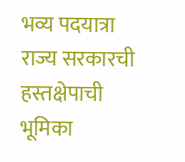भव्य पदयात्रा
राज्य सरकारची हस्तक्षेपाची भूमिका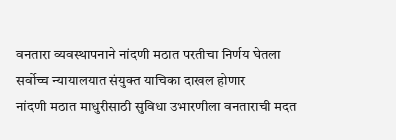वनतारा व्यवस्थापनाने नांदणी मठात परतीचा निर्णय घेतला
सर्वोच्च न्यायालयात संयुक्त याचिका दाखल होणार
नांदणी मठात माधुरीसाठी सुविधा उभारणीला वनताराची मदत